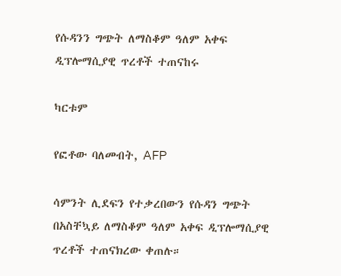የሱዳንን ግጭት ለማስቆም ዓለም አቀፍ ዲፕሎማሲያዊ ጥረቶች ተጠናከሩ

ካርቱም

የፎቶው ባለመብት, AFP

ሳምንት ሊደፍን የተቃረበውን የሱዳን ግጭት በአስቸኳይ ለማስቆም ዓለም አቀፍ ዲፕሎማሲያዊ ጥረቶች ተጠናክረው ቀጠሉ።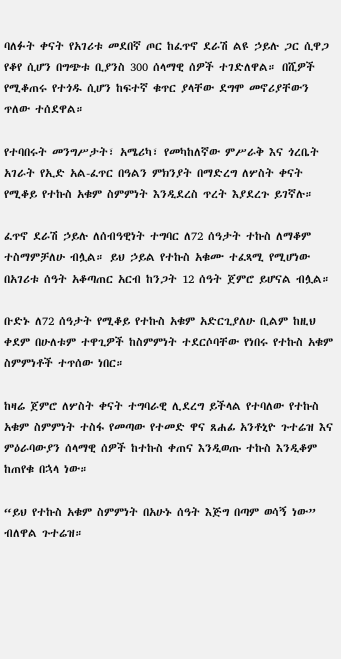ባለፉት ቀናት የአገሪቱ መደበኛ ጦር ከፈጥኖ ደራሽ ልዩ ኃይሉ ጋር ሲዋጋ የቆየ ሲሆን በግጭቱ ቢያንስ 300 ሰላማዊ ሰዎች ተገድለዋል። በሺዎች የሚቆጠሩ የተጎዱ ሲሆን ከፍተኛ ቁጥር ያላቸው ደግሞ መኖሪያቸውን ጥለው ተሰደዋል።

የተባበሩት መንግሥታት፣ አሜሪካ፣ የመካከለኛው ምሥራቅ እና ጎረቤት አገራት የኢድ አል-ፈጥር በዓልን ምክንያት በማድረግ ለሦስት ቀናት የሚቆይ የተኩስ አቁም ስምምነት እንዲደረስ ጥረት እያደረጉ ይገኛሉ።

ፈጥኖ ደራሽ ኃይሉ ለሰብዓዊነት ተግባር ለ72 ሰዓታት ተኩስ ለማቆም ተስማምቻለሁ ብሏል። ይህ ኃይል የተኩስ አቁሙ ተፈጻሚ የሚሆነው በአገሪቱ ሰዓት አቆጣጠር አርብ ከንጋት 12 ሰዓት ጀምሮ ይሆናል ብሏል።

ቡድኑ ለ72 ሰዓታት የሚቆይ የተኩስ አቁም አድርጊያለሁ ቢልም ከዚህ ቀደም በሁለቱም ተዋጊዎች ከስምምነት ተደርሶባቸው የነበሩ የተኩስ አቁም ስምምነቶች ተጥሰው ነበር።

ከዛሬ ጀምሮ ለሦስት ቀናት ተግባራዊ ሊደረግ ይችላል የተባለው የተኩስ አቁም ስምምነት ተስፋ የመጣው የተመድ ዋና ጸሐፊ አንቶኒዮ ጉተሬዝ እና ምዕራባውያን ሰላማዊ ሰዎች ከተኩስ ቀጠና እንዲወጡ ተኩስ እንዲቆም ከጠየቁ በኋላ ነው።

“ይህ የተኩስ አቁም ስምምነት በአሁኑ ሰዓት እጅግ በጣም ወሳኝ ነው” ብለዋል ጉተሬዝ።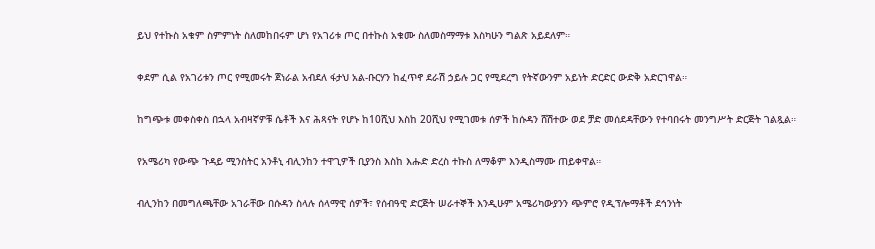ይህ የተኩስ አቁም ስምምነት ስለመከበሩም ሆነ የአገሪቱ ጦር በተኩስ አቁሙ ስለመስማማቱ እስካሁን ግልጽ አይደለም።

ቀደም ሲል የአገሪቱን ጦር የሚመሩት ጀነራል አብደለ ፋታህ አል-ቡርሃን ከፈጥኖ ደራሽ ኃይሉ ጋር የሚደረግ የትኛውንም አይነት ድርድር ውድቅ አድርገዋል።

ከግጭቱ መቀስቀስ በኋላ አብዛኛዎቹ ሴቶች እና ሕጻናት የሆኑ ከ10ሺህ እስከ 20ሺህ የሚገመቱ ሰዎች ከሱዳን ሸሽተው ወደ ቻድ መሰደዳቸውን የተባበሩት መንግሥት ድርጅት ገልጿል።

የአሜሪካ የውጭ ጉዳይ ሚንስትር አንቶኒ ብሊንከን ተዋጊዎች ቢያንስ እስከ እሑድ ድረስ ተኩስ ለማቆም እንዲስማሙ ጠይቀዋል።

ብሊንከን በመግለጫቸው አገራቸው በሱዳን ስላሉ ሰላማዊ ሰዎች፣ የሰብዓዊ ድርጅት ሠራተኞች እንዲሁም አሜሪካውያንን ጭምሮ የዲፕሎማቶች ደኅንነት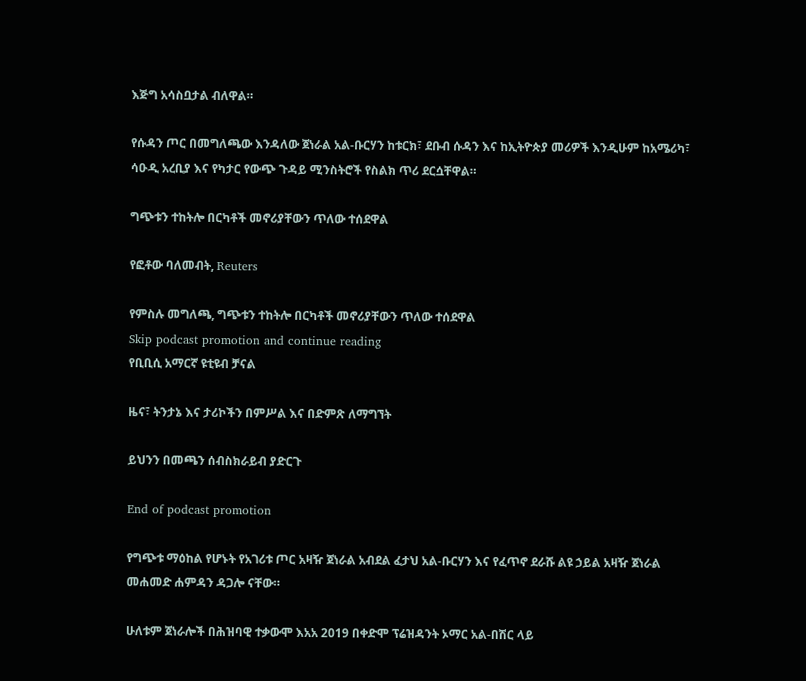እጅግ አሳስቧታል ብለዋል።

የሱዳን ጦር በመግለጫው እንዳለው ጀነራል አል-ቡርሃን ከቱርክ፣ ደቡብ ሱዳን እና ከኢትዮጵያ መሪዎች እንዲሁም ከአሜሪካ፣ ሳዑዲ አረቢያ እና የካታር የውጭ ጉዳይ ሚንስትሮች የስልክ ጥሪ ደርሷቸዋል።

ግጭቱን ተከትሎ በርካቶች መኖሪያቸውን ጥለው ተሰደዋል

የፎቶው ባለመብት, Reuters

የምስሉ መግለጫ, ግጭቱን ተከትሎ በርካቶች መኖሪያቸውን ጥለው ተሰደዋል
Skip podcast promotion and continue reading
የቢቢሲ አማርኛ ዩቲዩብ ቻናል

ዜና፣ ትንታኔ እና ታሪኮችን በምሥል እና በድምጽ ለማግኘት

ይህንን በመጫን ሰብስክራይብ ያድርጉ

End of podcast promotion

የግጭቱ ማዕከል የሆኑት የአገሪቱ ጦር አዛዥ ጀነራል አብደል ፈታህ አል-ቡርሃን እና የፈጥኖ ደራሹ ልዩ ኃይል አዛዥ ጀነራል መሐመድ ሐምዳን ዳጋሎ ናቸው።

ሁለቱም ጀነራሎች በሕዝባዊ ተቃውሞ እአአ 2019 በቀድሞ ፕሬዝዳንት ኦማር አል-በሽር ላይ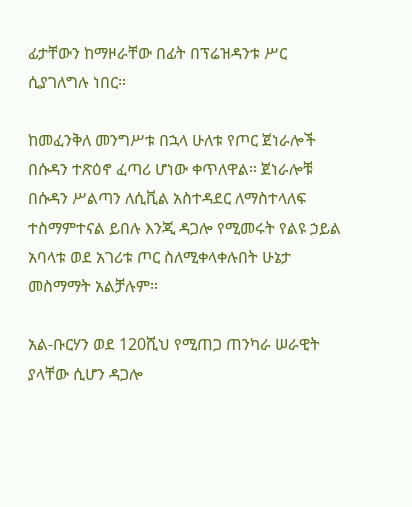ፊታቸውን ከማዞራቸው በፊት በፕሬዝዳንቱ ሥር ሲያገለግሉ ነበር።

ከመፈንቅለ መንግሥቱ በኋላ ሁለቱ የጦር ጀነራሎች በሱዳን ተጽዕኖ ፈጣሪ ሆነው ቀጥለዋል። ጀነራሎቹ በሱዳን ሥልጣን ለሲቪል አስተዳደር ለማስተላለፍ ተስማምተናል ይበሉ እንጂ ዳጋሎ የሚመሩት የልዩ ኃይል አባላቱ ወደ አገሪቱ ጦር ስለሚቀላቀሉበት ሁኔታ መስማማት አልቻሉም።

አል-ቡርሃን ወደ 120ሺህ የሚጠጋ ጠንካራ ሠራዊት ያላቸው ሲሆን ዳጋሎ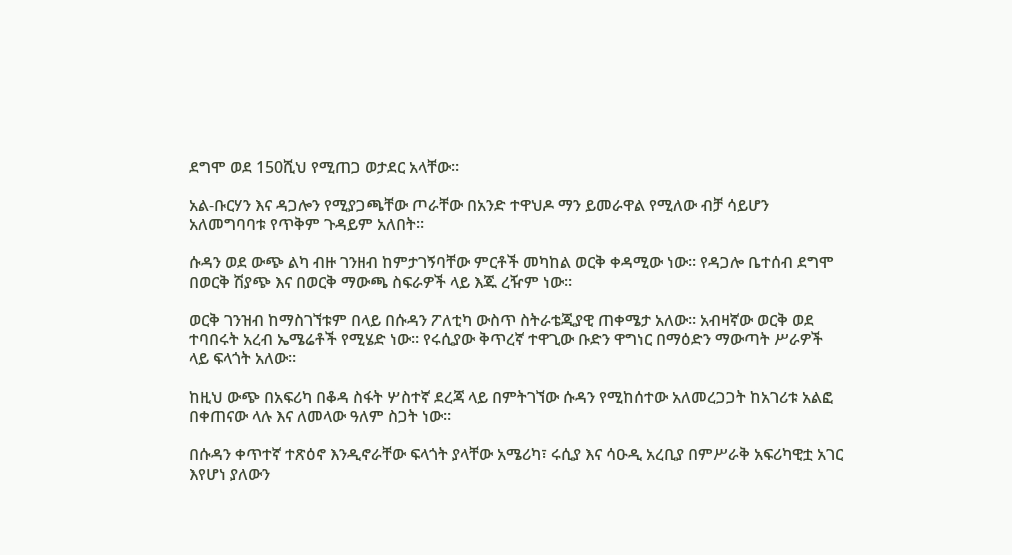ደግሞ ወደ 150ሺህ የሚጠጋ ወታደር አላቸው።

አል-ቡርሃን እና ዳጋሎን የሚያጋጫቸው ጦራቸው በአንድ ተዋህዶ ማን ይመራዋል የሚለው ብቻ ሳይሆን አለመግባባቱ የጥቅም ጉዳይም አለበት።

ሱዳን ወደ ውጭ ልካ ብዙ ገንዘብ ከምታገኝባቸው ምርቶች መካከል ወርቅ ቀዳሚው ነው። የዳጋሎ ቤተሰብ ደግሞ በወርቅ ሽያጭ እና በወርቅ ማውጫ ስፍራዎች ላይ እጁ ረዥም ነው።

ወርቅ ገንዝብ ከማስገኘቱም በላይ በሱዳን ፖለቲካ ውስጥ ስትራቴጂያዊ ጠቀሜታ አለው። አብዛኛው ወርቅ ወደ ተባበሩት አረብ ኤሜሬቶች የሚሄድ ነው። የሩሲያው ቅጥረኛ ተዋጊው ቡድን ዋግነር በማዕድን ማውጣት ሥራዎች ላይ ፍላጎት አለው።

ከዚህ ውጭ በአፍሪካ በቆዳ ስፋት ሦስተኛ ደረጃ ላይ በምትገኘው ሱዳን የሚከሰተው አለመረጋጋት ከአገሪቱ አልፎ በቀጠናው ላሉ እና ለመላው ዓለም ስጋት ነው።

በሱዳን ቀጥተኛ ተጽዕኖ እንዲኖራቸው ፍላጎት ያላቸው አሜሪካ፣ ሩሲያ እና ሳዑዲ አረቢያ በምሥራቅ አፍሪካዊቷ አገር እየሆነ ያለውን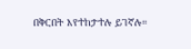በቅርበት እየተከታተሉ ይገኛሉ።